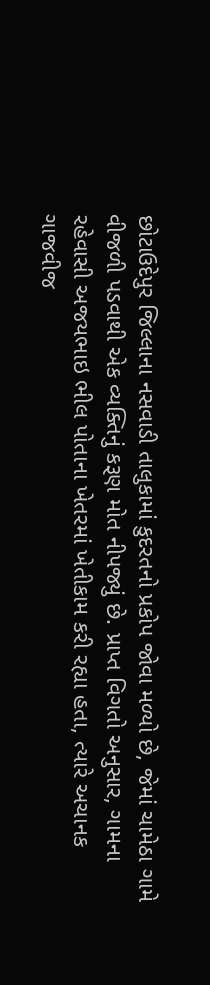છોટાઉદેપુર જિલ્લાના નસવાડી તાલુકામાં કુદરતનો પ્રકોપ જોવા મળ્યો છે, જેમાં ચામેઠા ગામે વીજળી પડવાથી એક વ્યક્તિનું કરૂણ મોત નીપજ્યું છે. પ્રાપ્ત વિગતો અનુસાર, ગામના રહેવાસી અજયભાઇ ભીલ પોતાના ખેતરમાં ખેતીકામ કરી રહ્યા હતા, ત્યારે અચાનક ગાજવીજ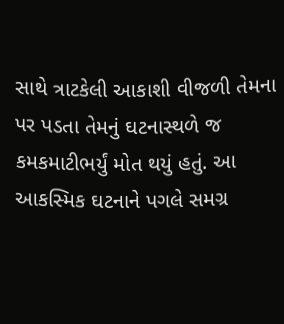સાથે ત્રાટકેલી આકાશી વીજળી તેમના પર પડતા તેમનું ઘટનાસ્થળે જ કમકમાટીભર્યું મોત થયું હતું. આ આકસ્મિક ઘટનાને પગલે સમગ્ર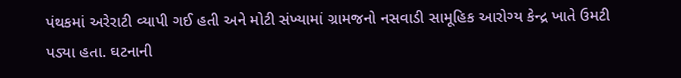પંથકમાં અરેરાટી વ્યાપી ગઈ હતી અને મોટી સંખ્યામાં ગ્રામજનો નસવાડી સામૂહિક આરોગ્ય કેન્દ્ર ખાતે ઉમટી પડ્યા હતા. ઘટનાની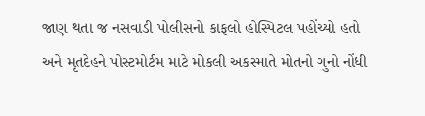જાણ થતા જ નસવાડી પોલીસનો કાફલો હોસ્પિટલ પહોંચ્યો હતો અને મૃતદેહને પોસ્ટમોર્ટમ માટે મોકલી અકસ્માતે મોતનો ગુનો નોંધી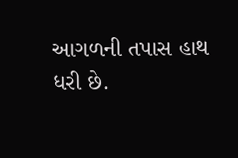આગળની તપાસ હાથ ધરી છે.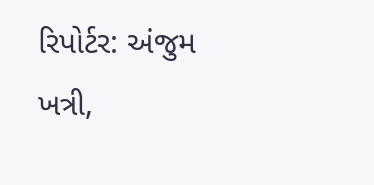રિપોર્ટર: અંજુમ ખત્રી,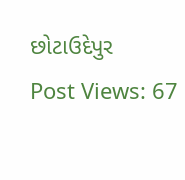છોટાઉદેપુર
Post Views: 67